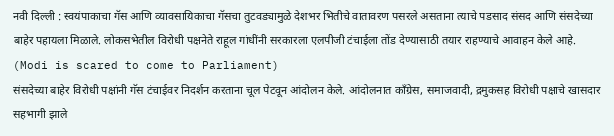नवी दिल्ली : स्वयंपाकाचा गॅस आणि व्यावसायिकाचा गॅसचा तुटवड्यामुळे देशभर भितीचे वातावरण पसरले असताना त्याचे पडसाद संसद आणि संसदेच्या बाहेर पहायला मिळाले. लोकसभेतील विरोधी पक्षनेते राहूल गांधींनी सरकारला एलपीजी टंचाईला तोंड देण्यासाठी तयार राहण्याचे आवाहन केले आहे. (Modi is scared to come to Parliament)
संसदेच्या बाहेर विरोधी पक्षांनी गॅस टंचाईवर निदर्शन करताना चूल पेटवून आंदोलन केले. आंदोलनात काँग्रेस, समाजवादी, द्रमुकसह विरोधी पक्षाचे खासदार सहभागी झाले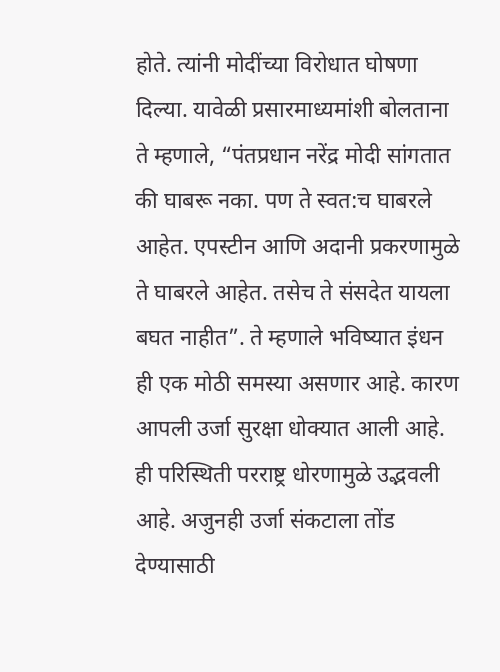होते. त्यांनी मोदींच्या विरोधात घोषणा दिल्या. यावेळी प्रसारमाध्यमांशी बोलताना ते म्हणाले, “पंतप्रधान नरेंद्र मोदी सांगतात की घाबरू नका. पण ते स्वत:च घाबरले आहेत. एपस्टीन आणि अदानी प्रकरणामुळे ते घाबरले आहेत. तसेच ते संसदेत यायला बघत नाहीत”. ते म्हणाले भविष्यात इंधन ही एक मोठी समस्या असणार आहे. कारण आपली उर्जा सुरक्षा धोक्यात आली आहे. ही परिस्थिती परराष्ट्र धोरणामुळे उद्भवली आहे. अजुनही उर्जा संकटाला तोंड देण्यासाठी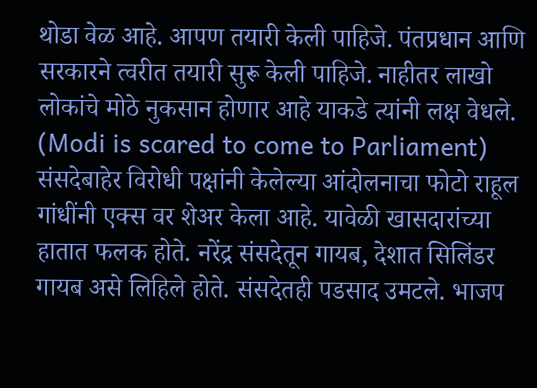थोडा वेळ आहे. आपण तयारी केली पाहिजे. पंतप्रधान आणि सरकारने त्वरीत तयारी सुरू केली पाहिजे. नाहीतर लाखो लोकांचे मोठे नुकसान होणार आहे याकडे त्यांनी लक्ष वेधले. (Modi is scared to come to Parliament)
संसदेबाहेर विरोधी पक्षांनी केलेल्या आंदोलनाचा फोटो राहूल गांधींनी एक्स वर शेअर केला आहे. यावेळी खासदारांच्या हातात फलक होते. नरेंद्र संसदेतून गायब, देशात सिलिंडर गायब असे लिहिले होते. संसदेतही पडसाद उमटले. भाजप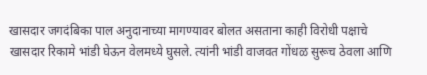खासदार जगदंबिका पाल अनुदानाच्या मागण्यावर बोलत असताना काही विरोधी पक्षाचे खासदार रिकामे भांडी घेऊन वेलमध्ये घुसले. त्यांनी भांडी वाजवत गोंधळ सुरूच ठेवला आणि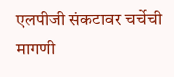एलपीजी संकटावर चर्चेची मागणी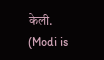केली. (Modi is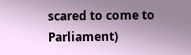scared to come to Parliament)